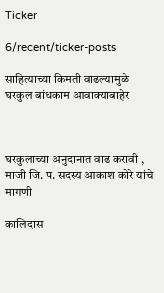Ticker

6/recent/ticker-posts

साहित्याच्या किमती वाढल्यामुळे घरकुल बांधकाम आवाक्याबाहेर



घरकुलाच्या अनुदानात वाढ करावी , माजी जि. प. सदस्य आकाश कोरे यांचे मागणी

कालिदास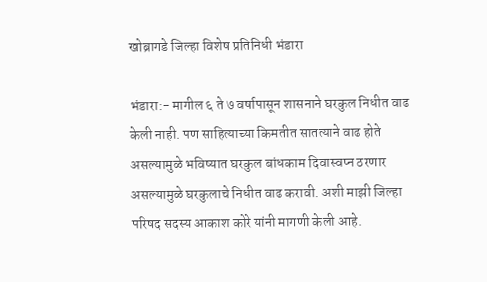खोब्रागडे जिल्हा विशेष प्रतिनिधी भंडारा

भंडारा:- मागील ६ ते ७ वर्षापासून शासनाने घरकुल निधीत वाढ केली नाही. पण साहित्याच्या किमतीत सातत्याने वाढ होते असल्यामुळे भविष्यात घरकुल बांधकाम दिवास्वप्न ठरणार असल्यामुळे घरकुलाचे निधीत वाढ करावी. अशी माझी जिल्हा परिषद सदस्य आकाश कोरे यांनी मागणी केली आहे.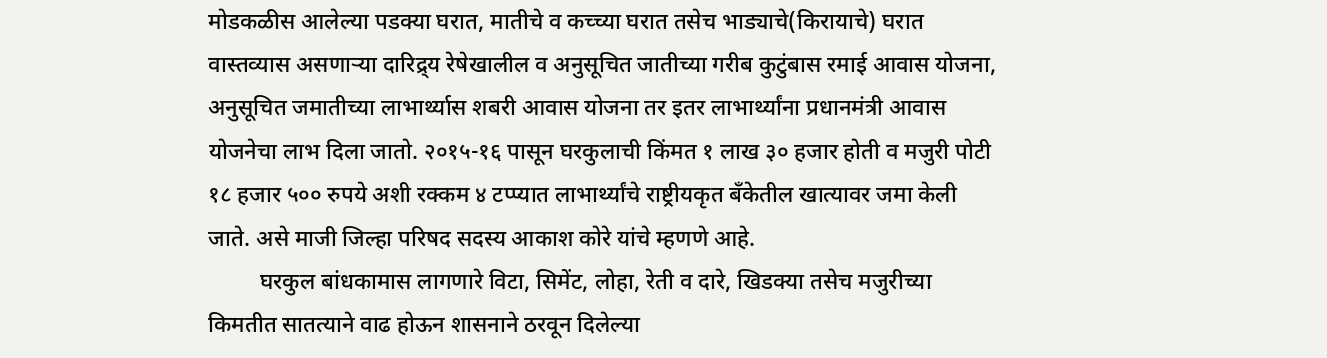मोडकळीस आलेल्या पडक्या घरात, मातीचे व कच्च्या घरात तसेच भाड्याचे(किरायाचे) घरात वास्तव्यास असणाऱ्या दारिद्र्य रेषेखालील व अनुसूचित जातीच्या गरीब कुटुंबास रमाई आवास योजना, अनुसूचित जमातीच्या लाभार्थ्यास शबरी आवास योजना तर इतर लाभार्थ्यांना प्रधानमंत्री आवास योजनेचा लाभ दिला जातो. २०१५-१६ पासून घरकुलाची किंमत १ लाख ३० हजार होती व मजुरी पोटी १८ हजार ५०० रुपये अशी रक्कम ४ टप्प्यात लाभार्थ्यांचे राष्ट्रीयकृत बँकेतील खात्यावर जमा केली जाते. असे माजी जिल्हा परिषद सदस्य आकाश कोरे यांचे म्हणणे आहे.
         घरकुल बांधकामास लागणारे विटा, सिमेंट, लोहा, रेती व दारे, खिडक्या तसेच मजुरीच्या किमतीत सातत्याने वाढ होऊन शासनाने ठरवून दिलेल्या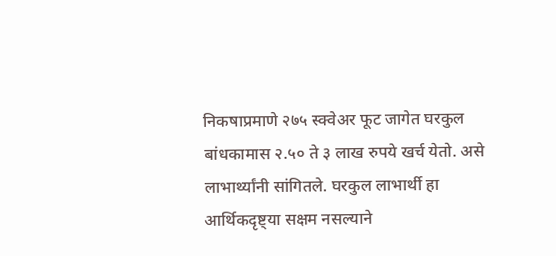निकषाप्रमाणे २७५ स्क्वेअर फूट जागेत घरकुल बांधकामास २.५० ते ३ लाख रुपये खर्च येतो. असे लाभार्थ्यांनी सांगितले. घरकुल लाभार्थी हा आर्थिकदृष्ट्या सक्षम नसल्याने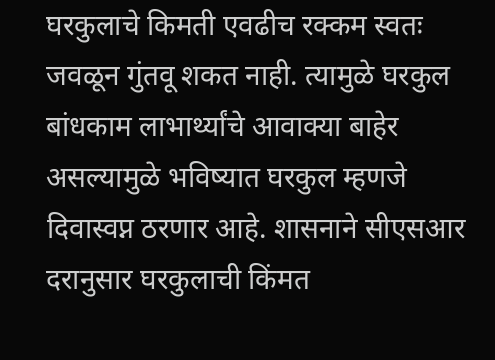घरकुलाचे किमती एवढीच रक्कम स्वतः जवळून गुंतवू शकत नाही. त्यामुळे घरकुल बांधकाम लाभार्थ्यांचे आवाक्या बाहेर असल्यामुळे भविष्यात घरकुल म्हणजे दिवास्वप्न ठरणार आहे. शासनाने सीएसआर दरानुसार घरकुलाची किंमत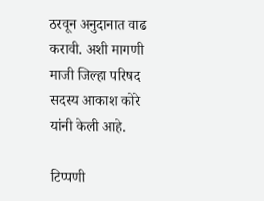ठरवून अनुदानात वाढ करावी. अशी मागणी माजी जिल्हा परिषद सदस्य आकाश कोरे यांनी केली आहे.

टिप्पणी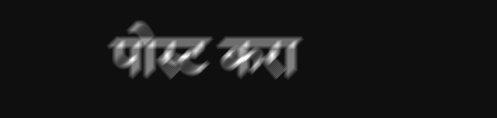पोस्ट करा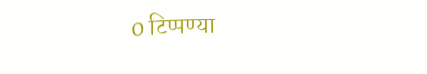0 टिप्पण्या